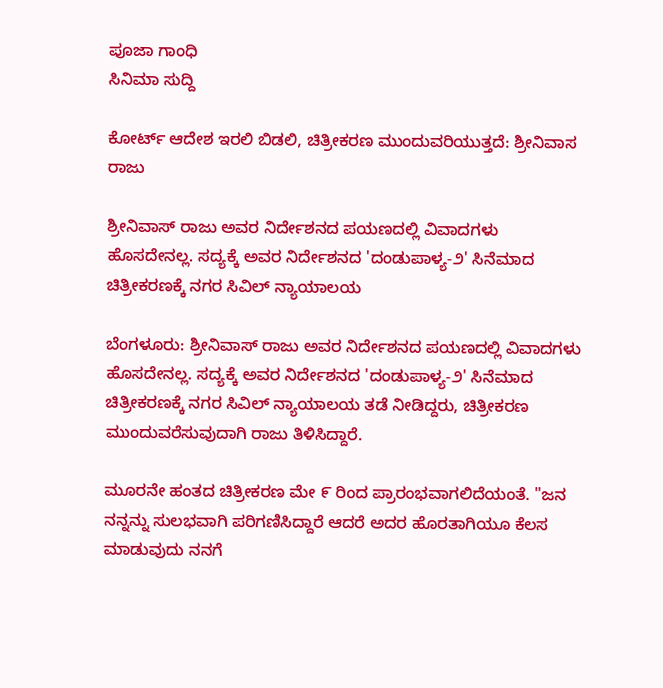ಪೂಜಾ ಗಾಂಧಿ
ಸಿನಿಮಾ ಸುದ್ದಿ

ಕೋರ್ಟ್ ಆದೇಶ ಇರಲಿ ಬಿಡಲಿ, ಚಿತ್ರೀಕರಣ ಮುಂದುವರಿಯುತ್ತದೆ: ಶ್ರೀನಿವಾಸ ರಾಜು

ಶ್ರೀನಿವಾಸ್ ರಾಜು ಅವರ ನಿರ್ದೇಶನದ ಪಯಣದಲ್ಲಿ ವಿವಾದಗಳು ಹೊಸದೇನಲ್ಲ. ಸದ್ಯಕ್ಕೆ ಅವರ ನಿರ್ದೇಶನದ 'ದಂಡುಪಾಳ್ಯ-೨' ಸಿನೆಮಾದ ಚಿತ್ರೀಕರಣಕ್ಕೆ ನಗರ ಸಿವಿಲ್ ನ್ಯಾಯಾಲಯ

ಬೆಂಗಳೂರು: ಶ್ರೀನಿವಾಸ್ ರಾಜು ಅವರ ನಿರ್ದೇಶನದ ಪಯಣದಲ್ಲಿ ವಿವಾದಗಳು ಹೊಸದೇನಲ್ಲ. ಸದ್ಯಕ್ಕೆ ಅವರ ನಿರ್ದೇಶನದ 'ದಂಡುಪಾಳ್ಯ-೨' ಸಿನೆಮಾದ ಚಿತ್ರೀಕರಣಕ್ಕೆ ನಗರ ಸಿವಿಲ್ ನ್ಯಾಯಾಲಯ ತಡೆ ನೀಡಿದ್ದರು, ಚಿತ್ರೀಕರಣ ಮುಂದುವರೆಸುವುದಾಗಿ ರಾಜು ತಿಳಿಸಿದ್ದಾರೆ.

ಮೂರನೇ ಹಂತದ ಚಿತ್ರೀಕರಣ ಮೇ ೯ ರಿಂದ ಪ್ರಾರಂಭವಾಗಲಿದೆಯಂತೆ. "ಜನ ನನ್ನನ್ನು ಸುಲಭವಾಗಿ ಪರಿಗಣಿಸಿದ್ದಾರೆ ಆದರೆ ಅದರ ಹೊರತಾಗಿಯೂ ಕೆಲಸ ಮಾಡುವುದು ನನಗೆ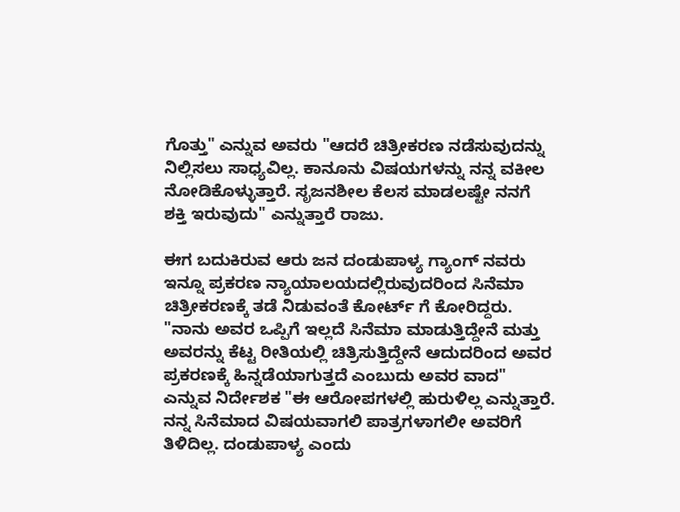ಗೊತ್ತು" ಎನ್ನುವ ಅವರು "ಆದರೆ ಚಿತ್ರೀಕರಣ ನಡೆಸುವುದನ್ನು ನಿಲ್ಲಿಸಲು ಸಾಧ್ಯವಿಲ್ಲ. ಕಾನೂನು ವಿಷಯಗಳನ್ನು ನನ್ನ ವಕೀಲ ನೋಡಿಕೊಳ್ಳುತ್ತಾರೆ. ಸೃಜನಶೀಲ ಕೆಲಸ ಮಾಡಲಷ್ಟೇ ನನಗೆ ಶಕ್ತಿ ಇರುವುದು" ಎನ್ನುತ್ತಾರೆ ರಾಜು.

ಈಗ ಬದುಕಿರುವ ಆರು ಜನ ದಂಡುಪಾಳ್ಯ ಗ್ಯಾಂಗ್ ನವರು ಇನ್ನೂ ಪ್ರಕರಣ ನ್ಯಾಯಾಲಯದಲ್ಲಿರುವುದರಿಂದ ಸಿನೆಮಾ ಚಿತ್ರೀಕರಣಕ್ಕೆ ತಡೆ ನಿಡುವಂತೆ ಕೋರ್ಟ್ ಗೆ ಕೋರಿದ್ದರು. "ನಾನು ಅವರ ಒಪ್ಪಿಗೆ ಇಲ್ಲದೆ ಸಿನೆಮಾ ಮಾಡುತ್ತಿದ್ದೇನೆ ಮತ್ತು ಅವರನ್ನು ಕೆಟ್ಟ ರೀತಿಯಲ್ಲಿ ಚಿತ್ರಿಸುತ್ತಿದ್ದೇನೆ ಆದುದರಿಂದ ಅವರ ಪ್ರಕರಣಕ್ಕೆ ಹಿನ್ನಡೆಯಾಗುತ್ತದೆ ಎಂಬುದು ಅವರ ವಾದ" ಎನ್ನುವ ನಿರ್ದೇಶಕ "ಈ ಆರೋಪಗಳಲ್ಲಿ ಹುರುಳಿಲ್ಲ ಎನ್ನುತ್ತಾರೆ. ನನ್ನ ಸಿನೆಮಾದ ವಿಷಯವಾಗಲಿ ಪಾತ್ರಗಳಾಗಲೀ ಅವರಿಗೆ ತಿಳಿದಿಲ್ಲ. ದಂಡುಪಾಳ್ಯ ಎಂದು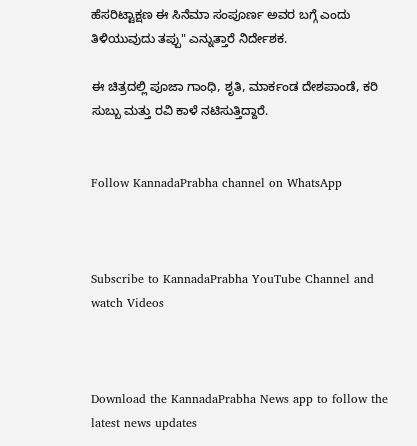ಹೆಸರಿಟ್ಟಾಕ್ಷಣ ಈ ಸಿನೆಮಾ ಸಂಪೂರ್ಣ ಅವರ ಬಗ್ಗೆ ಎಂದು ತಿಳಿಯುವುದು ತಪ್ಪು" ಎನ್ನುತ್ತಾರೆ ನಿರ್ದೇಶಕ.

ಈ ಚಿತ್ರದಲ್ಲಿ ಪೂಜಾ ಗಾಂಧಿ, ಶೃತಿ, ಮಾರ್ಕಂಡ ದೇಶಪಾಂಡೆ, ಕರಿ ಸುಬ್ಬು ಮತ್ತು ರವಿ ಕಾಳೆ ನಟಿಸುತ್ತಿದ್ದಾರೆ.


Follow KannadaPrabha channel on WhatsApp



Subscribe to KannadaPrabha YouTube Channel and watch Videos



Download the KannadaPrabha News app to follow the latest news updates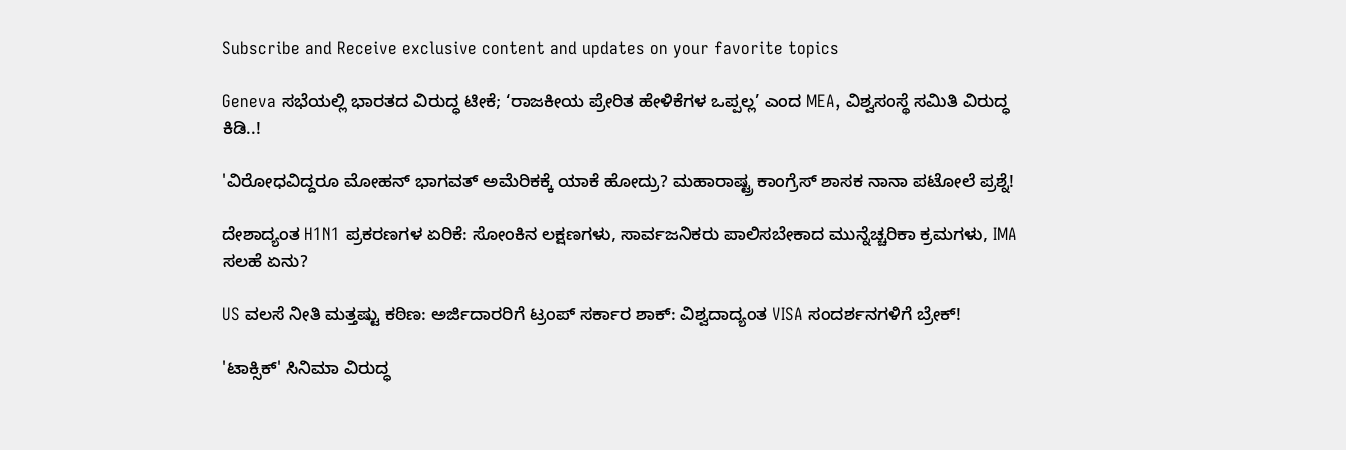Subscribe and Receive exclusive content and updates on your favorite topics

Geneva ಸಭೆಯಲ್ಲಿ ಭಾರತದ ವಿರುದ್ಧ ಟೀಕೆ; ‘ರಾಜಕೀಯ ಪ್ರೇರಿತ ಹೇಳಿಕೆಗಳ ಒಪ್ಪಲ್ಲ’ ಎಂದ MEA, ವಿಶ್ವಸಂಸ್ಥೆ ಸಮಿತಿ ವಿರುದ್ಧ ಕಿಡಿ..!

'ವಿರೋಧವಿದ್ದರೂ ಮೋಹನ್ ಭಾಗವತ್ ಅಮೆರಿಕಕ್ಕೆ ಯಾಕೆ ಹೋದ್ರು? ಮಹಾರಾಷ್ಟ್ರ ಕಾಂಗ್ರೆಸ್ ಶಾಸಕ ನಾನಾ ಪಟೋಲೆ ಪ್ರಶ್ನೆ!

ದೇಶಾದ್ಯಂತ H1N1 ಪ್ರಕರಣಗಳ ಏರಿಕೆ: ಸೋಂಕಿನ ಲಕ್ಷಣಗಳು, ಸಾರ್ವಜನಿಕರು ಪಾಲಿಸಬೇಕಾದ ಮುನ್ನೆಚ್ಚರಿಕಾ ಕ್ರಮಗಳು, IMA ಸಲಹೆ ಏನು?

US ವಲಸೆ ನೀತಿ ಮತ್ತಷ್ಟು ಕಠಿಣ: ಅರ್ಜಿದಾರರಿಗೆ ಟ್ರಂಪ್‌ ಸರ್ಕಾರ ಶಾಕ್‌: ವಿಶ್ವದಾದ್ಯಂತ VISA ಸಂದರ್ಶನಗಳಿಗೆ ಬ್ರೇಕ್‌!

'ಟಾಕ್ಸಿಕ್' ಸಿನಿಮಾ ವಿರುದ್ಧ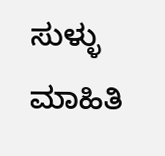ಸುಳ್ಳು ಮಾಹಿತಿ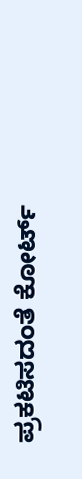ಪ್ರಕಟಿಸದಂತೆ ಕೋರ್ಟ್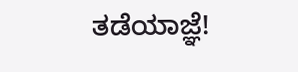ತಡೆಯಾಜ್ಞೆ!